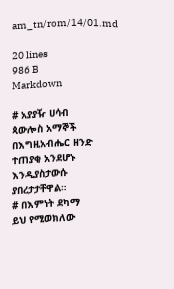am_tn/rom/14/01.md

20 lines
986 B
Markdown

# አያያዥ ሀሳብ
ጳውሎስ አማኞች በእግዚአብሔር ዘንድ ተጠያቂ አንደሆኑ እንዲያስታውሱ ያበረታታቸዋል።
# በእምነት ደካማ
ይህ የሚወክለው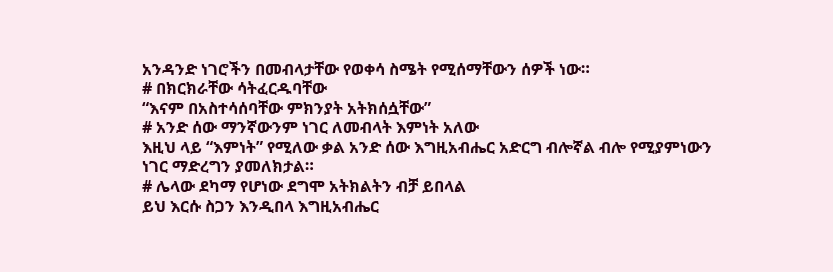አንዳንድ ነገሮችን በመብላታቸው የወቀሳ ስሜት የሚሰማቸውን ሰዎች ነው።
# በክርክራቸው ሳትፈርዱባቸው
“እናም በአስተሳሰባቸው ምክንያት አትክሰሷቸው”
# አንድ ሰው ማንኛውንም ነገር ለመብላት እምነት አለው
እዚህ ላይ “እምነት” የሚለው ቃል አንድ ሰው እግዚአብሔር አድርግ ብሎኛል ብሎ የሚያምነውን ነገር ማድረግን ያመለክታል።
# ሌላው ደካማ የሆነው ደግሞ አትክልትን ብቻ ይበላል
ይህ እርሱ ስጋን እንዲበላ እግዚአብሔር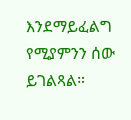እንደማይፈልግ የሚያምንን ሰው ይገልጻል።